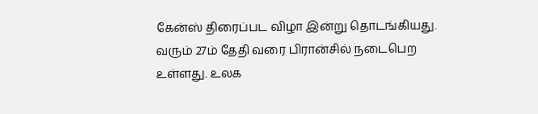கேன்ஸ் திரைப்பட விழா இன்று தொடங்கியது. வரும் 27ம் தேதி வரை பிரான்சில் நடைபெற உள்ளது. உலக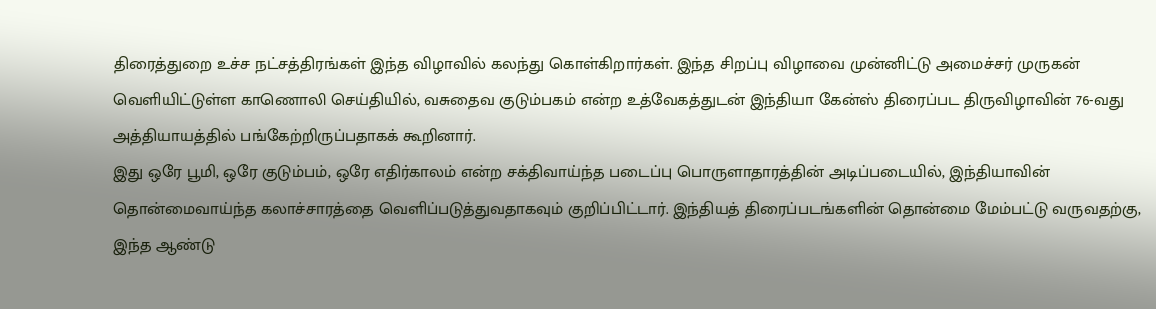திரைத்துறை உச்ச நட்சத்திரங்கள் இந்த விழாவில் கலந்து கொள்கிறார்கள். இந்த சிறப்பு விழாவை முன்னிட்டு அமைச்சர் முருகன் வெளியிட்டுள்ள காணொலி செய்தியில், வசுதைவ குடும்பகம் என்ற உத்வேகத்துடன் இந்தியா கேன்ஸ் திரைப்பட திருவிழாவின் 76-வது அத்தியாயத்தில் பங்கேற்றிருப்பதாகக் கூறினார்.
இது ஒரே பூமி, ஒரே குடும்பம், ஒரே எதிர்காலம் என்ற சக்திவாய்ந்த படைப்பு பொருளாதாரத்தின் அடிப்படையில், இந்தியாவின் தொன்மைவாய்ந்த கலாச்சாரத்தை வெளிப்படுத்துவதாகவும் குறிப்பிட்டார். இந்தியத் திரைப்படங்களின் தொன்மை மேம்பட்டு வருவதற்கு, இந்த ஆண்டு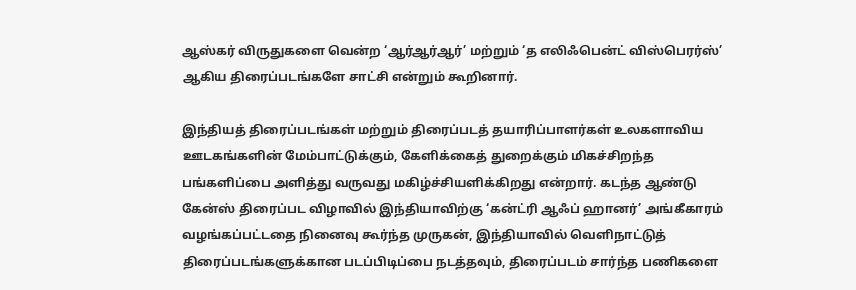ஆஸ்கர் விருதுகளை வென்ற ‘ஆர்ஆர்ஆர்’ மற்றும் ‘த எலிஃபென்ட் விஸ்பெரர்ஸ்’ ஆகிய திரைப்படங்களே சாட்சி என்றும் கூறினார்.

இந்தியத் திரைப்படங்கள் மற்றும் திரைப்படத் தயாரிப்பாளர்கள் உலகளாவிய ஊடகங்களின் மேம்பாட்டுக்கும், கேளிக்கைத் துறைக்கும் மிகச்சிறந்த பங்களிப்பை அளித்து வருவது மகிழ்ச்சியளிக்கிறது என்றார். கடந்த ஆண்டு கேன்ஸ் திரைப்பட விழாவில் இந்தியாவிற்கு ‘கன்ட்ரி ஆஃப் ஹானர்’ அங்கீகாரம் வழங்கப்பட்டதை நினைவு கூர்ந்த முருகன், இந்தியாவில் வெளிநாட்டுத் திரைப்படங்களுக்கான படப்பிடிப்பை நடத்தவும், திரைப்படம் சார்ந்த பணிகளை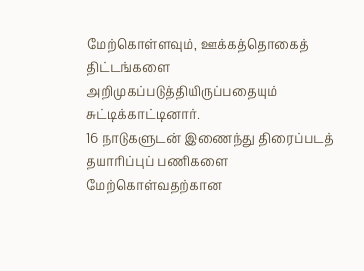மேற்கொள்ளவும், ஊக்கத்தொகைத் திட்டங்களை அறிமுகப்படுத்தியிருப்பதையும் சுட்டிக்காட்டினார்.
16 நாடுகளுடன் இணைந்து திரைப்படத் தயாரிப்புப் பணிகளை மேற்கொள்வதற்கான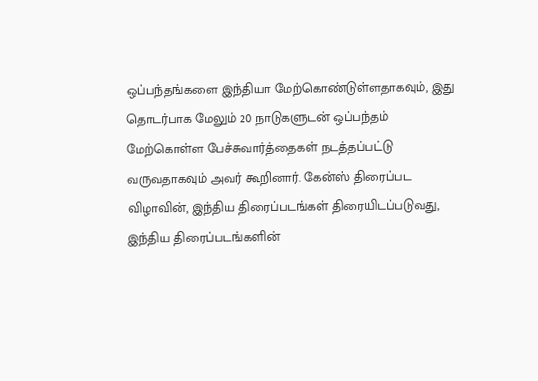ஒப்பந்தங்களை இந்தியா மேற்கொண்டுள்ளதாகவும், இது தொடர்பாக மேலும் 20 நாடுகளுடன் ஒப்பந்தம் மேற்கொள்ள பேச்சுவார்த்தைகள் நடத்தப்பட்டு வருவதாகவும் அவர் கூறினார். கேன்ஸ் திரைப்பட விழாவின், இந்திய திரைப்படங்கள் திரையிடப்படுவது, இந்திய திரைப்படங்களின்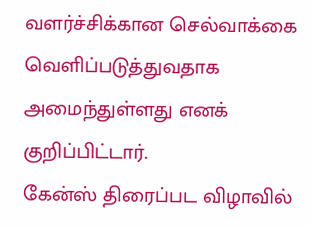வளர்ச்சிக்கான செல்வாக்கை வெளிப்படுத்துவதாக அமைந்துள்ளது எனக் குறிப்பிட்டார்.
கேன்ஸ் திரைப்பட விழாவில்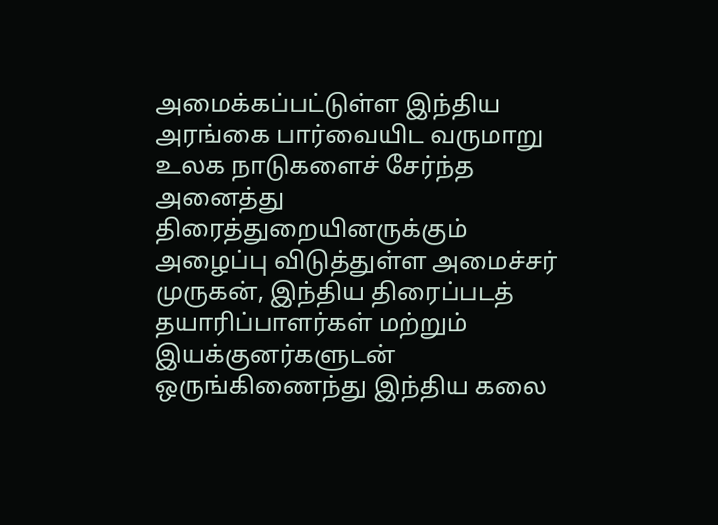அமைக்கப்பட்டுள்ள இந்திய அரங்கை பார்வையிட வருமாறு உலக நாடுகளைச் சேர்ந்த அனைத்து திரைத்துறையினருக்கும் அழைப்பு விடுத்துள்ள அமைச்சர் முருகன், இந்திய திரைப்படத் தயாரிப்பாளர்கள் மற்றும் இயக்குனர்களுடன் ஒருங்கிணைந்து இந்திய கலை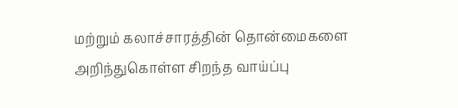மற்றும் கலாச்சாரத்தின் தொன்மைகளை அறிந்துகொள்ள சிறந்த வாய்ப்பு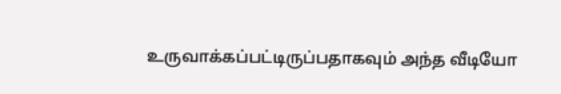உருவாக்கப்பட்டிருப்பதாகவும் அந்த வீடியோ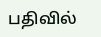பதிவில்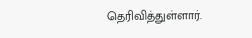தெரிவித்துள்ளார்.